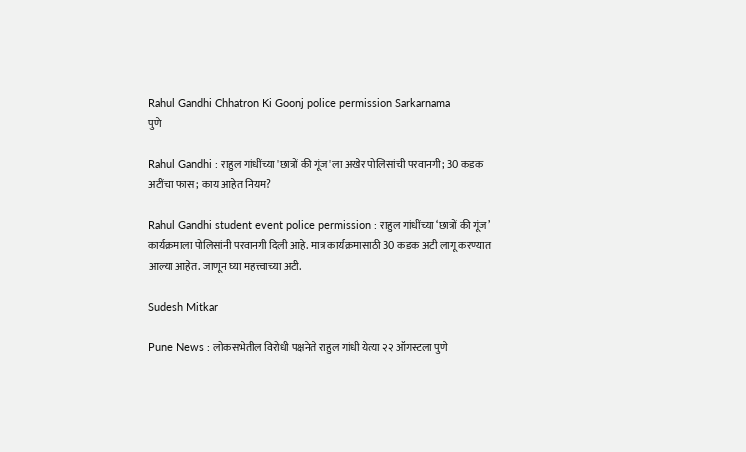Rahul Gandhi Chhatron Ki Goonj police permission Sarkarnama
पुणे

Rahul Gandhi : राहुल गांधींच्या 'छात्रों की गूंज'ला अखेर पोलिसांची परवानगी; 30 कडक अटींचा फास; काय आहेत नियम?

Rahul Gandhi student event police permission : राहुल गांधींच्या ‘छात्रों की गूंज’ कार्यक्रमाला पोलिसांनी परवानगी दिली आहे. मात्र कार्यक्रमासाठी 30 कडक अटी लागू करण्यात आल्या आहेत. जाणून घ्या महत्त्वाच्या अटी.

Sudesh Mitkar

Pune News : लोकसभेतील विरोधी पक्षनेते राहुल गांधी येत्या २२ ऑगस्टला पुणे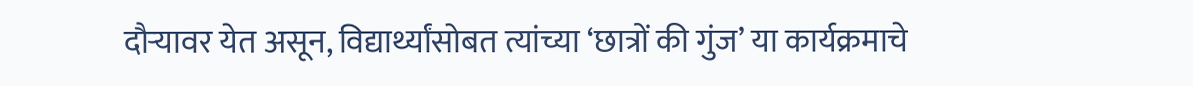दौऱ्यावर येत असून, विद्यार्थ्यांसोबत त्यांच्या ‘छात्रों की गुंज’ या कार्यक्रमाचे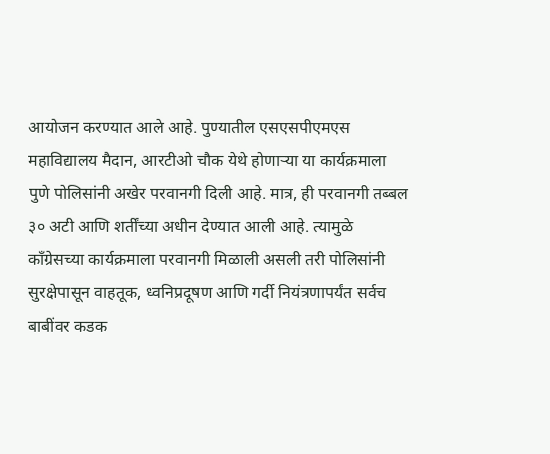आयोजन करण्यात आले आहे. पुण्यातील एसएसपीएमएस महाविद्यालय मैदान, आरटीओ चौक येथे होणाऱ्या या कार्यक्रमाला पुणे पोलिसांनी अखेर परवानगी दिली आहे. मात्र, ही परवानगी तब्बल ३० अटी आणि शर्तींच्या अधीन देण्यात आली आहे. त्यामुळे काँग्रेसच्या कार्यक्रमाला परवानगी मिळाली असली तरी पोलिसांनी सुरक्षेपासून वाहतूक, ध्वनिप्रदूषण आणि गर्दी नियंत्रणापर्यंत सर्वच बाबींवर कडक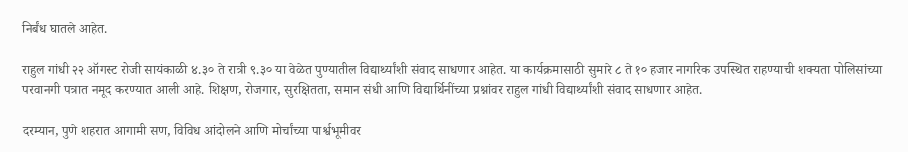निर्बंध घातले आहेत.

राहुल गांधी २२ ऑगस्ट रोजी सायंकाळी ४.३० ते रात्री ९.३० या वेळेत पुण्यातील विद्यार्थ्यांशी संवाद साधणार आहेत. या कार्यक्रमासाठी सुमारे ८ ते १० हजार नागरिक उपस्थित राहण्याची शक्यता पोलिसांच्या परवानगी पत्रात नमूद करण्यात आली आहे. शिक्षण, रोजगार, सुरक्षितता, समान संधी आणि विद्यार्थिनींच्या प्रश्नांवर राहुल गांधी विद्यार्थ्यांशी संवाद साधणार आहेत.

दरम्यान, पुणे शहरात आगामी सण, विविध आंदोलने आणि मोर्चांच्या पार्श्वभूमीवर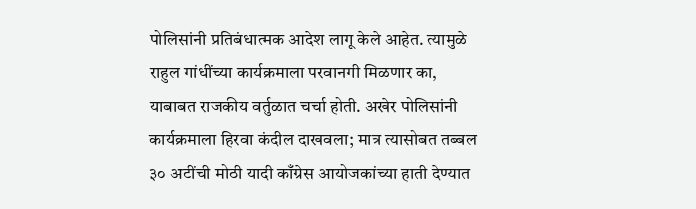पोलिसांनी प्रतिबंधात्मक आदेश लागू केले आहेत. त्यामुळे राहुल गांधींच्या कार्यक्रमाला परवानगी मिळणार का, याबाबत राजकीय वर्तुळात चर्चा होती. अखेर पोलिसांनी कार्यक्रमाला हिरवा कंदील दाखवला; मात्र त्यासोबत तब्बल ३० अटींची मोठी यादी काँग्रेस आयोजकांच्या हाती देण्यात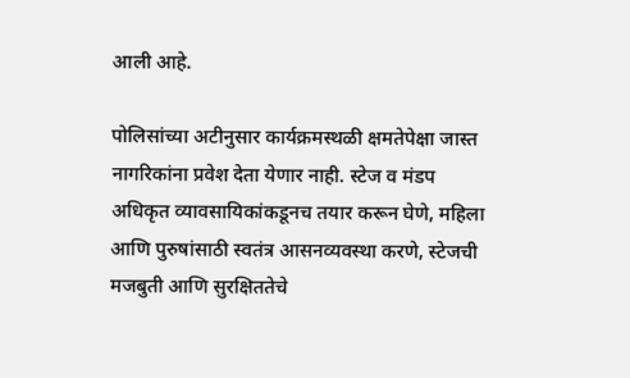आली आहे.

पोलिसांच्या अटीनुसार कार्यक्रमस्थळी क्षमतेपेक्षा जास्त नागरिकांना प्रवेश देता येणार नाही. स्टेज व मंडप अधिकृत व्यावसायिकांकडूनच तयार करून घेणे, महिला आणि पुरुषांसाठी स्वतंत्र आसनव्यवस्था करणे, स्टेजची मजबुती आणि सुरक्षिततेचे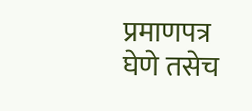प्रमाणपत्र घेणे तसेच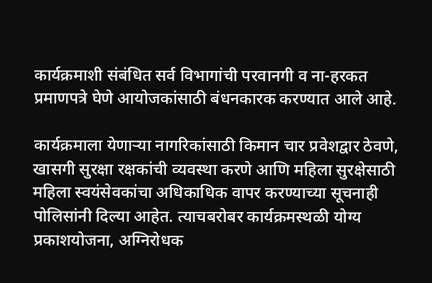कार्यक्रमाशी संबंधित सर्व विभागांची परवानगी व ना-हरकत प्रमाणपत्रे घेणे आयोजकांसाठी बंधनकारक करण्यात आले आहे.

कार्यक्रमाला येणाऱ्या नागरिकांसाठी किमान चार प्रवेशद्वार ठेवणे, खासगी सुरक्षा रक्षकांची व्यवस्था करणे आणि महिला सुरक्षेसाठी महिला स्वयंसेवकांचा अधिकाधिक वापर करण्याच्या सूचनाही पोलिसांनी दिल्या आहेत. त्याचबरोबर कार्यक्रमस्थळी योग्य प्रकाशयोजना, अग्निरोधक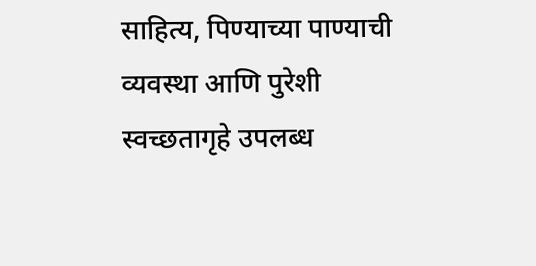साहित्य, पिण्याच्या पाण्याची व्यवस्था आणि पुरेशी स्वच्छतागृहे उपलब्ध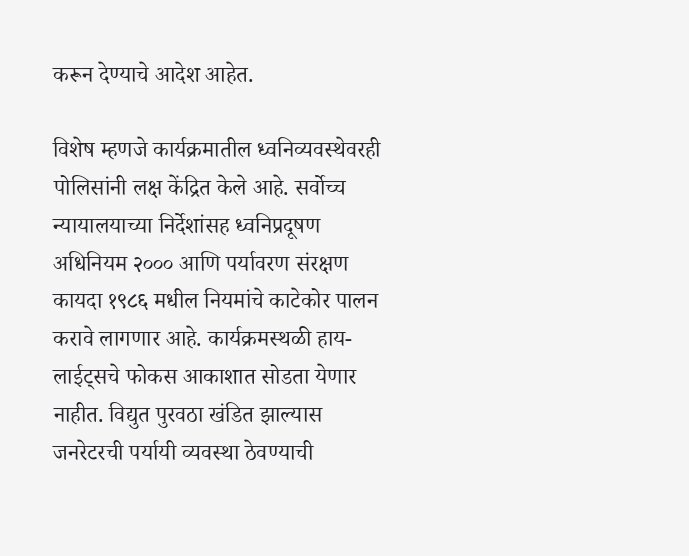करून देण्याचे आदेश आहेत.

विशेष म्हणजे कार्यक्रमातील ध्वनिव्यवस्थेवरही पोलिसांनी लक्ष केंद्रित केले आहे. सर्वोच्च न्यायालयाच्या निर्देशांसह ध्वनिप्रदूषण अधिनियम २००० आणि पर्यावरण संरक्षण कायदा १९८६ मधील नियमांचे काटेकोर पालन करावे लागणार आहे. कार्यक्रमस्थळी हाय-लाईट्सचे फोकस आकाशात सोडता येणार नाहीत. विद्युत पुरवठा खंडित झाल्यास जनरेटरची पर्यायी व्यवस्था ठेवण्याची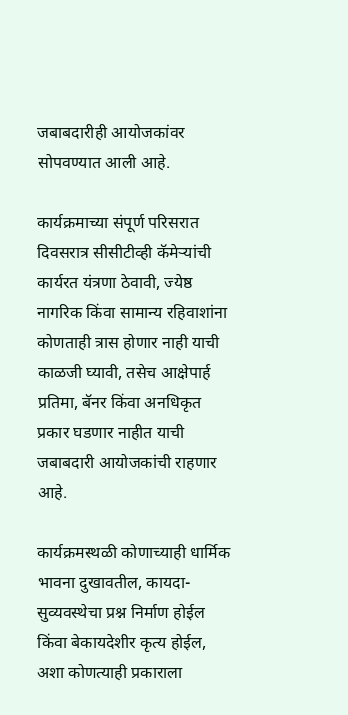जबाबदारीही आयोजकांवर सोपवण्यात आली आहे.

कार्यक्रमाच्या संपूर्ण परिसरात दिवसरात्र सीसीटीव्ही कॅमेऱ्यांची कार्यरत यंत्रणा ठेवावी, ज्येष्ठ नागरिक किंवा सामान्य रहिवाशांना कोणताही त्रास होणार नाही याची काळजी घ्यावी, तसेच आक्षेपार्ह प्रतिमा, बॅनर किंवा अनधिकृत प्रकार घडणार नाहीत याची जबाबदारी आयोजकांची राहणार आहे.

कार्यक्रमस्थळी कोणाच्याही धार्मिक भावना दुखावतील, कायदा-सुव्यवस्थेचा प्रश्न निर्माण होईल किंवा बेकायदेशीर कृत्य होईल, अशा कोणत्याही प्रकाराला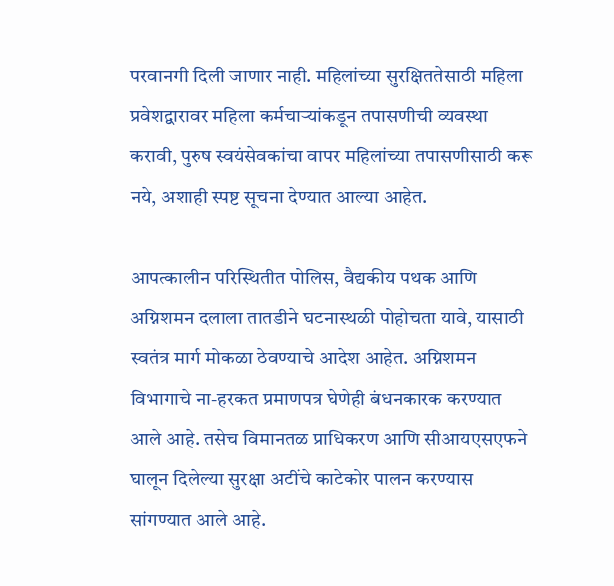परवानगी दिली जाणार नाही. महिलांच्या सुरक्षिततेसाठी महिला प्रवेशद्वारावर महिला कर्मचाऱ्यांकडून तपासणीची व्यवस्था करावी, पुरुष स्वयंसेवकांचा वापर महिलांच्या तपासणीसाठी करू नये, अशाही स्पष्ट सूचना देण्यात आल्या आहेत.

आपत्कालीन परिस्थितीत पोलिस, वैद्यकीय पथक आणि अग्निशमन दलाला तातडीने घटनास्थळी पोहोचता यावे, यासाठी स्वतंत्र मार्ग मोकळा ठेवण्याचे आदेश आहेत. अग्निशमन विभागाचे ना-हरकत प्रमाणपत्र घेणेही बंधनकारक करण्यात आले आहे. तसेच विमानतळ प्राधिकरण आणि सीआयएसएफने घालून दिलेल्या सुरक्षा अटींचे काटेकोर पालन करण्यास सांगण्यात आले आहे.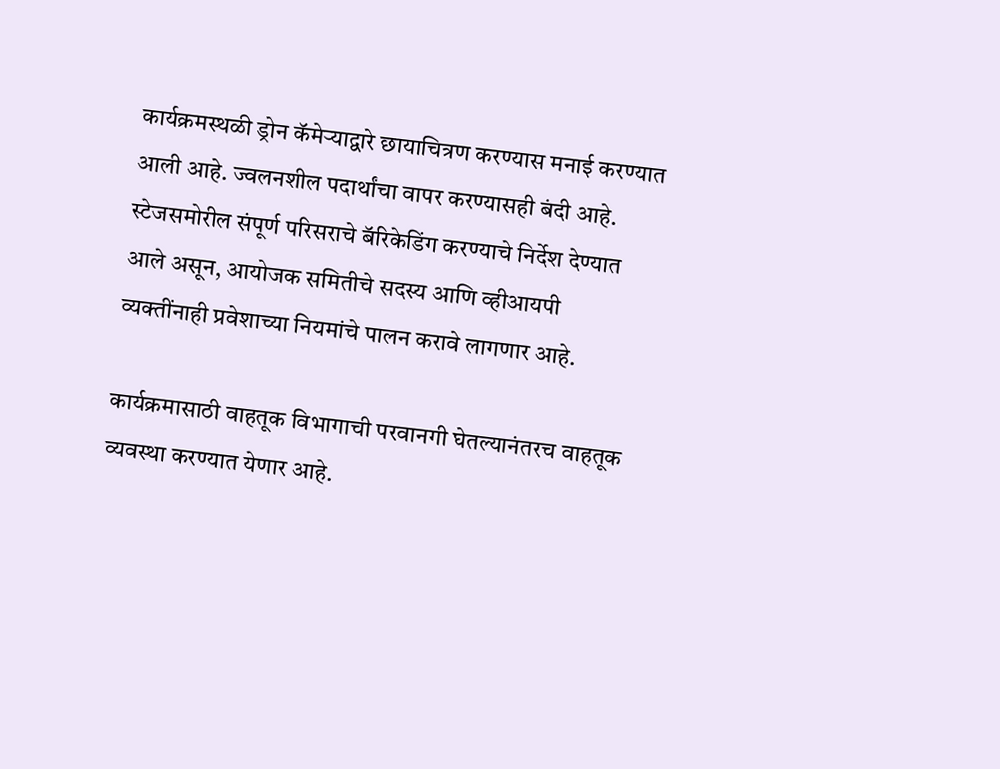कार्यक्रमस्थळी ड्रोन कॅमेऱ्याद्वारे छायाचित्रण करण्यास मनाई करण्यात आली आहे. ज्वलनशील पदार्थांचा वापर करण्यासही बंदी आहे. स्टेजसमोरील संपूर्ण परिसराचे बॅरिकेडिंग करण्याचे निर्देश देण्यात आले असून, आयोजक समितीचे सदस्य आणि व्हीआयपी व्यक्तींनाही प्रवेशाच्या नियमांचे पालन करावे लागणार आहे.

कार्यक्रमासाठी वाहतूक विभागाची परवानगी घेतल्यानंतरच वाहतूक व्यवस्था करण्यात येणार आहे.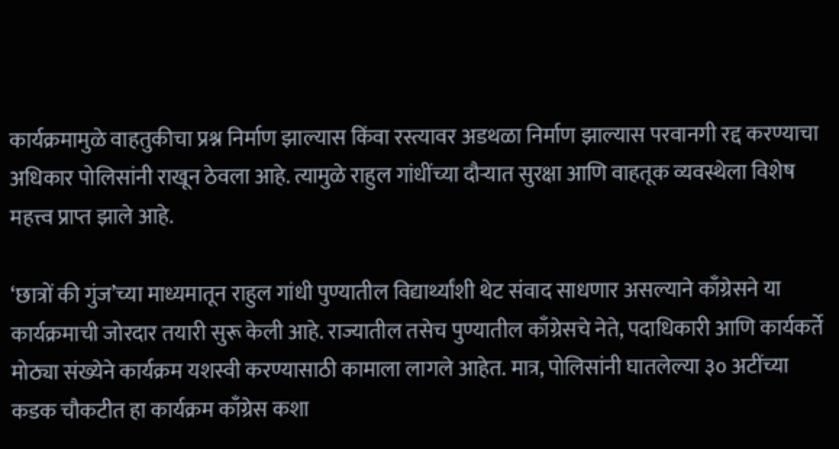कार्यक्रमामुळे वाहतुकीचा प्रश्न निर्माण झाल्यास किंवा रस्त्यावर अडथळा निर्माण झाल्यास परवानगी रद्द करण्याचा अधिकार पोलिसांनी राखून ठेवला आहे. त्यामुळे राहुल गांधींच्या दौऱ्यात सुरक्षा आणि वाहतूक व्यवस्थेला विशेष महत्त्व प्राप्त झाले आहे.

‘छात्रों की गुंज’च्या माध्यमातून राहुल गांधी पुण्यातील विद्यार्थ्यांशी थेट संवाद साधणार असल्याने काँग्रेसने या कार्यक्रमाची जोरदार तयारी सुरू केली आहे. राज्यातील तसेच पुण्यातील काँग्रेसचे नेते, पदाधिकारी आणि कार्यकर्ते मोठ्या संख्येने कार्यक्रम यशस्वी करण्यासाठी कामाला लागले आहेत. मात्र, पोलिसांनी घातलेल्या ३० अटींच्या कडक चौकटीत हा कार्यक्रम काँग्रेस कशा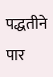पद्धतीने पार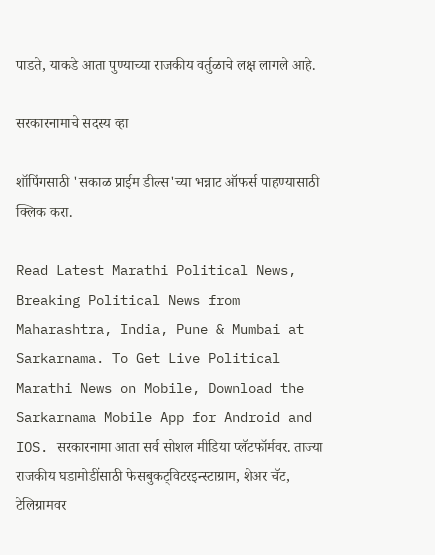पाडते, याकडे आता पुण्याच्या राजकीय वर्तुळाचे लक्ष लागले आहे.

सरकारनामाचे सदस्य व्हा

शॉपिंगसाठी 'सकाळ प्राईम डील्स'च्या भन्नाट ऑफर्स पाहण्यासाठी क्लिक करा.

Read Latest Marathi Political News, Breaking Political News from Maharashtra, India, Pune & Mumbai at Sarkarnama. To Get Live Political Marathi News on Mobile, Download the Sarkarnama Mobile App for Android and IOS. सरकारनामा आता सर्व सोशल मीडिया प्लॅटफॉर्मवर. ताज्या राजकीय घडामोडींसाठी फेसबुकट्विटरइन्स्टाग्राम, शेअर चॅट, टेलिग्रामवर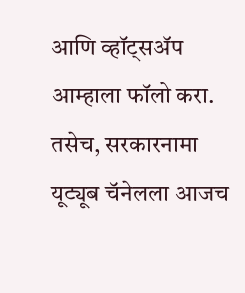आणि व्हॉट्सॲप आम्हाला फॉलो करा. तसेच, सरकारनामा यूट्यूब चॅनेलला आजच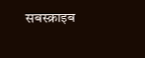सबस्क्राइब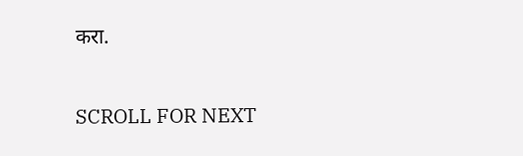करा.

SCROLL FOR NEXT